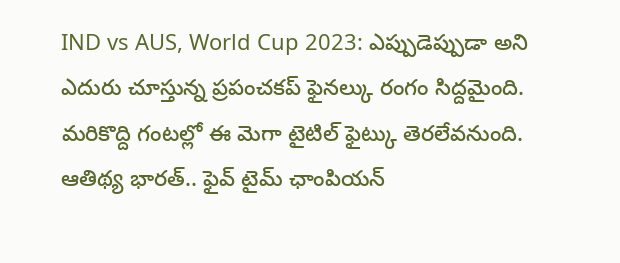IND vs AUS, World Cup 2023: ఎప్పుడెప్పుడా అని ఎదురు చూస్తున్న ప్రపంచకప్ ఫైనల్కు రంగం సిద్దమైంది. మరికొద్ది గంటల్లో ఈ మెగా టైటిల్ ఫైట్కు తెరలేవనుంది. ఆతిథ్య భారత్.. ఫైవ్ టైమ్ ఛాంపియన్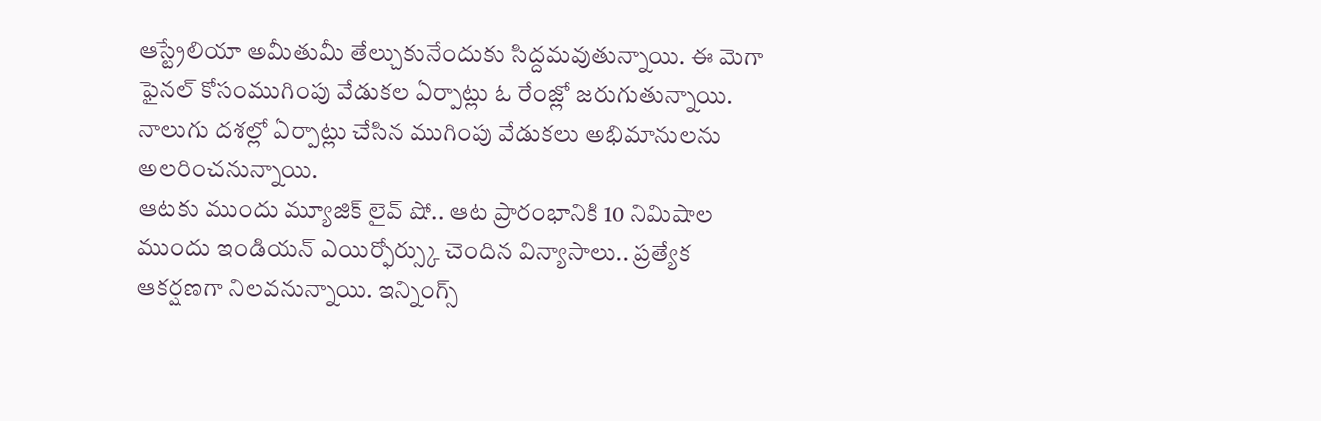ఆస్ట్రేలియా అమీతుమీ తేల్చుకునేందుకు సిద్దమవుతున్నాయి. ఈ మెగా ఫైనల్ కోసంముగింపు వేడుకల ఏర్పాట్లు ఓ రేంజ్లో జరుగుతున్నాయి. నాలుగు దశల్లో ఏర్పాట్లు చేసిన ముగింపు వేడుకలు అభిమానులను అలరించనున్నాయి.
ఆటకు ముందు మ్యూజిక్ లైవ్ షో.. ఆట ప్రారంభానికి 10 నిమిషాల ముందు ఇండియన్ ఎయిర్ఫోర్స్కు చెందిన విన్యాసాలు.. ప్రత్యేక ఆకర్షణగా నిలవనున్నాయి. ఇన్నింగ్స్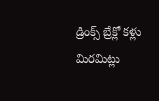డ్రింక్స్ బ్రేక్లో కళ్లు మిరమిట్లు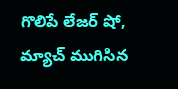గొలిపే లేజర్ షో, మ్యాచ్ ముగిసిన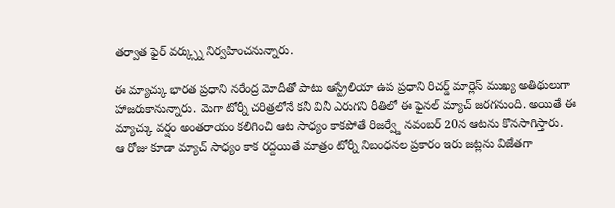తర్వాత ఫైర్ వర్క్స్ను నిర్వహించనున్నారు.

ఈ మ్యాచ్కు భారత ప్రధాని నరేంద్ర మోదీతో పాటు ఆస్ట్రేలియా ఉప ప్రధాని రిచర్డ్ మార్లెస్ ముఖ్య అతిథులుగా హాజరుకానున్నారు. మెగా టోర్నీ చరిత్రలోనే కనీ వినీ ఎరుగని రీతిలో ఈ ఫైనల్ మ్యాచ్ జరగనుంది. అయితే ఈ మ్యాచ్కు వర్షం అంతరాయం కలిగించి ఆట సాధ్యం కాకపోతే రిజర్వ్డే నవంబర్ 20న ఆటను కొనసాగిస్తారు.
ఆ రోజు కూడా మ్యాచ్ సాధ్యం కాక రద్దయితే మాత్రం టోర్నీ నిబంధనల ప్రకారం ఇరు జట్లను విజేతగా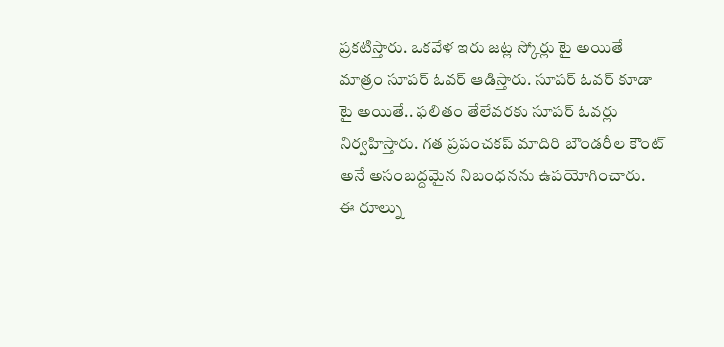ప్రకటిస్తారు. ఒకవేళ ఇరు జట్ల స్కోర్లు టై అయితే మాత్రం సూపర్ ఓవర్ ఆడిస్తారు. సూపర్ ఓవర్ కూడా టై అయితే.. ఫలితం తేలేవరకు సూపర్ ఓవర్లు నిర్వహిస్తారు. గత ప్రపంచకప్ మాదిరి బౌండరీల కౌంట్ అనే అసంబద్దమైన నిబంధనను ఉపయోగించారు.
ఈ రూల్ను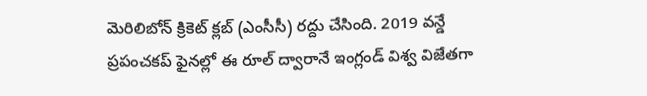మెరిలిబోన్ క్రికెట్ క్లబ్ (ఎంసీసీ) రద్దు చేసింది. 2019 వన్డే ప్రపంచకప్ ఫైనల్లో ఈ రూల్ ద్వారానే ఇంగ్లండ్ విశ్వ విజేతగా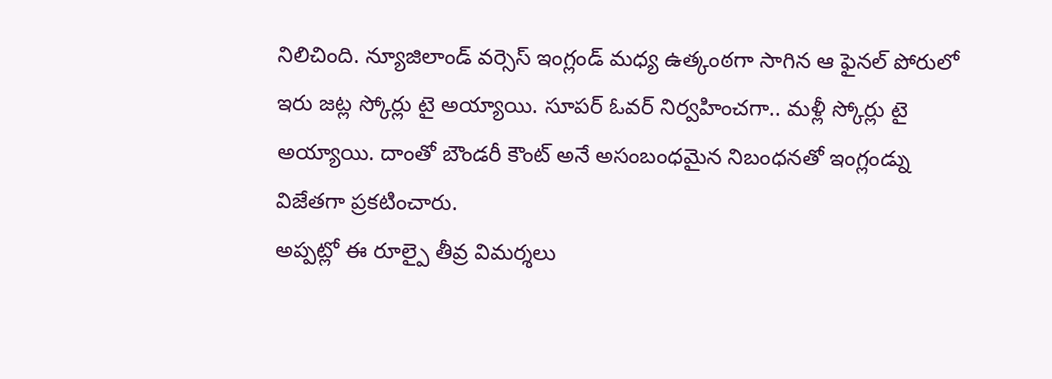నిలిచింది. న్యూజిలాండ్ వర్సెస్ ఇంగ్లండ్ మధ్య ఉత్కంఠగా సాగిన ఆ ఫైనల్ పోరులో ఇరు జట్ల స్కోర్లు టై అయ్యాయి. సూపర్ ఓవర్ నిర్వహించగా.. మళ్లీ స్కోర్లు టై అయ్యాయి. దాంతో బౌండరీ కౌంట్ అనే అసంబంధమైన నిబంధనతో ఇంగ్లండ్ను విజేతగా ప్రకటించారు.
అప్పట్లో ఈ రూల్పై తీవ్ర విమర్శలు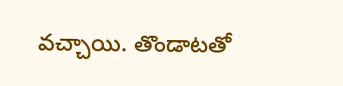వచ్చాయి. తొండాటతో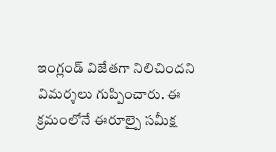ఇంగ్లండ్ విజేతగా నిలిచిందని విమర్శలు గుప్పించారు. ఈ క్రమంలోనే ఈరూల్పై సమీక్ష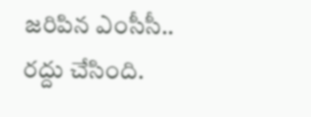జరిపిన ఎంసీసీ.. రద్దు చేసింది.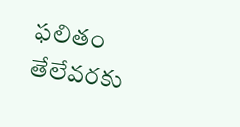ఫలితం తేలేవరకు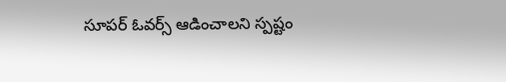సూపర్ ఓవర్స్ ఆడించాలని స్పష్టం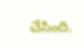చేసింది.